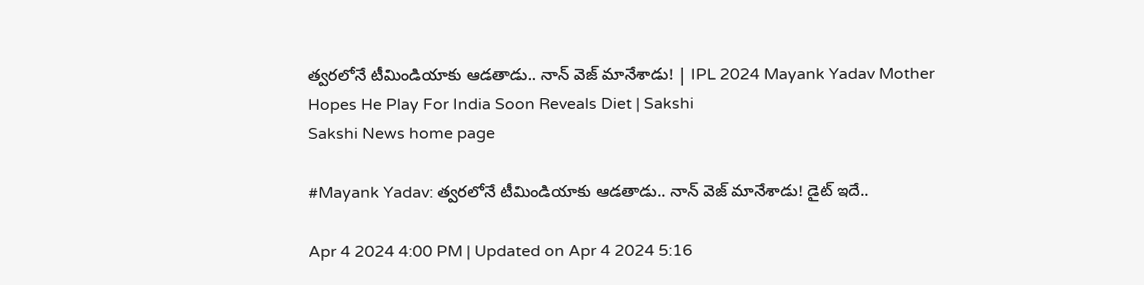త్వరలోనే టీమిండియాకు ఆడతాడు.. నాన్‌ వెజ్‌ మానేశాడు! | IPL 2024 Mayank Yadav Mother Hopes He Play For India Soon Reveals Diet | Sakshi
Sakshi News home page

#Mayank Yadav: త్వరలోనే టీమిండియాకు ఆడతాడు.. నాన్‌ వెజ్‌ మానేశాడు! డైట్‌ ఇదే..

Apr 4 2024 4:00 PM | Updated on Apr 4 2024 5:16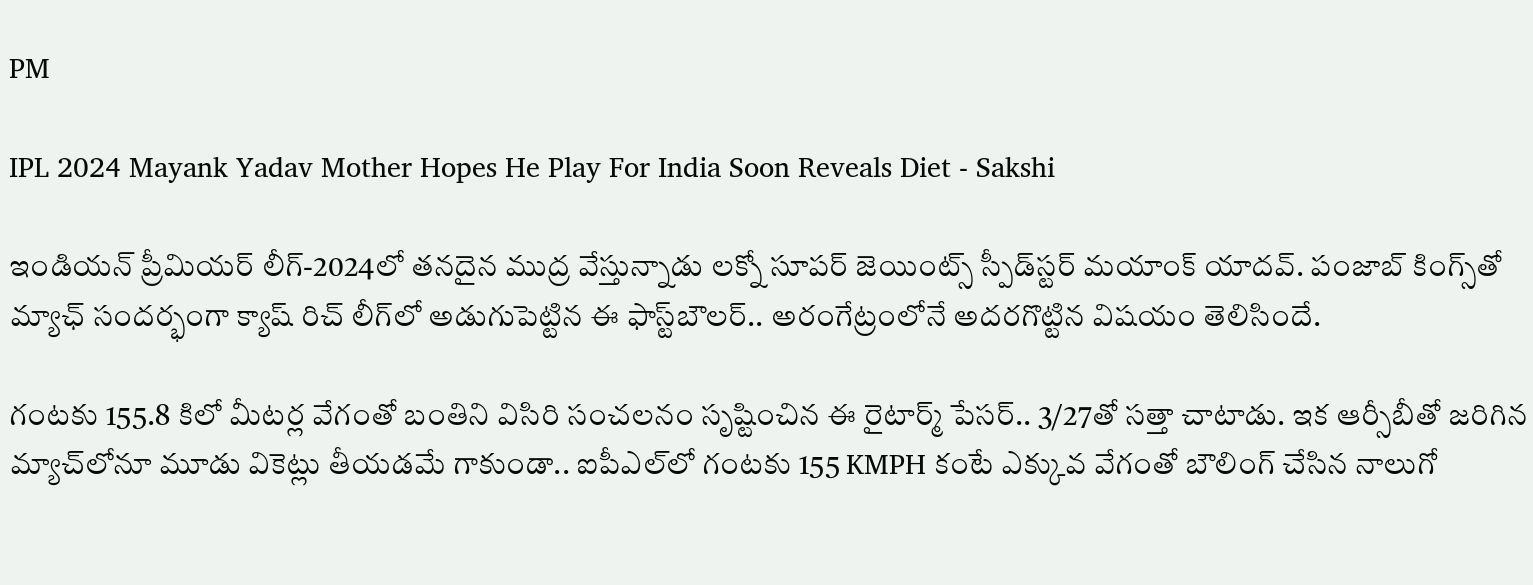PM

IPL 2024 Mayank Yadav Mother Hopes He Play For India Soon Reveals Diet - Sakshi

ఇండియన్‌ ప్రీమియర్‌ లీగ్‌-2024లో తనదైన ముద్ర వేస్తున్నాడు లక్నో సూపర్‌ జెయింట్స్‌ స్పీడ్‌స్టర్‌ మయాంక్‌ యాదవ్‌. పంజాబ్‌ కింగ్స్‌తో మ్యాఛ్‌ సందర్భంగా క్యాష్‌ రిచ్‌ లీగ్‌లో అడుగుపెట్టిన ఈ ఫాస్ట్‌బౌలర్‌.. అరంగేట్రంలోనే అదరగొట్టిన విషయం తెలిసిందే.

గంటకు 155.8 కిలో మీటర్ల వేగంతో బంతిని విసిరి సంచలనం సృష్టించిన ఈ రైటార్మ్‌ పేసర్‌.. 3/27తో సత్తా చాటాడు. ఇక ఆర్సీబీతో జరిగిన మ్యాచ్‌లోనూ మూడు వికెట్లు తీయడమే గాకుండా.. ఐపీఎల్‌లో గంటకు 155 KMPH కంటే ఎక్కువ వేగంతో బౌలింగ్‌ చేసిన నాలుగో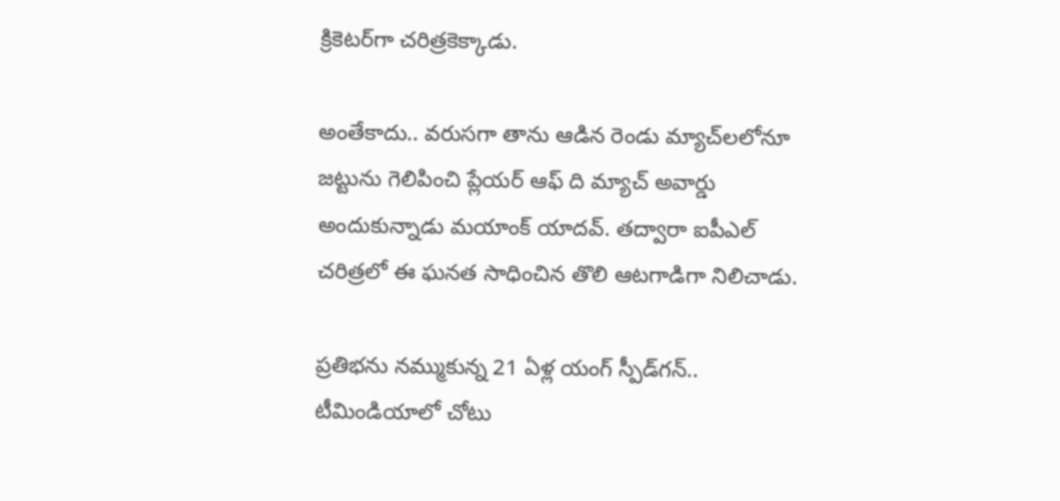క్రికెటర్‌గా చరిత్రకెక్కాడు.

అంతేకాదు.. వరుసగా తాను ఆడిన రెండు మ్యాచ్‌లలోనూ జట్టును గెలిపించి ప్లేయర్‌ ఆఫ్‌ ది మ్యాచ్‌ అవార్డు అందుకున్నాడు మయాంక్‌ యాదవ్‌. తద్వారా ఐపీఎల్‌ చరిత్రలో ఈ ఘనత సాధించిన తొలి ఆటగాడిగా నిలిచాడు.

ప్రతిభను నమ్ముకున్న 21 ఏళ్ల యంగ్‌ స్పీడ్‌గన్‌..  టీమిండియాలో చోటు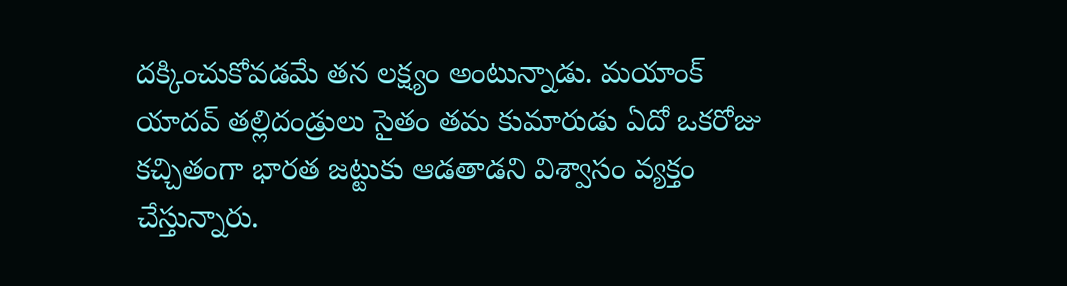దక్కించుకోవడమే తన లక్ష్యం అంటున్నాడు. మయాంక్‌ యాదవ్‌ తల్లిదండ్రులు సైతం తమ కుమారుడు ఏదో ఒకరోజు కచ్చితంగా భారత జట్టుకు ఆడతాడని విశ్వాసం వ్యక్తం చేస్తున్నారు.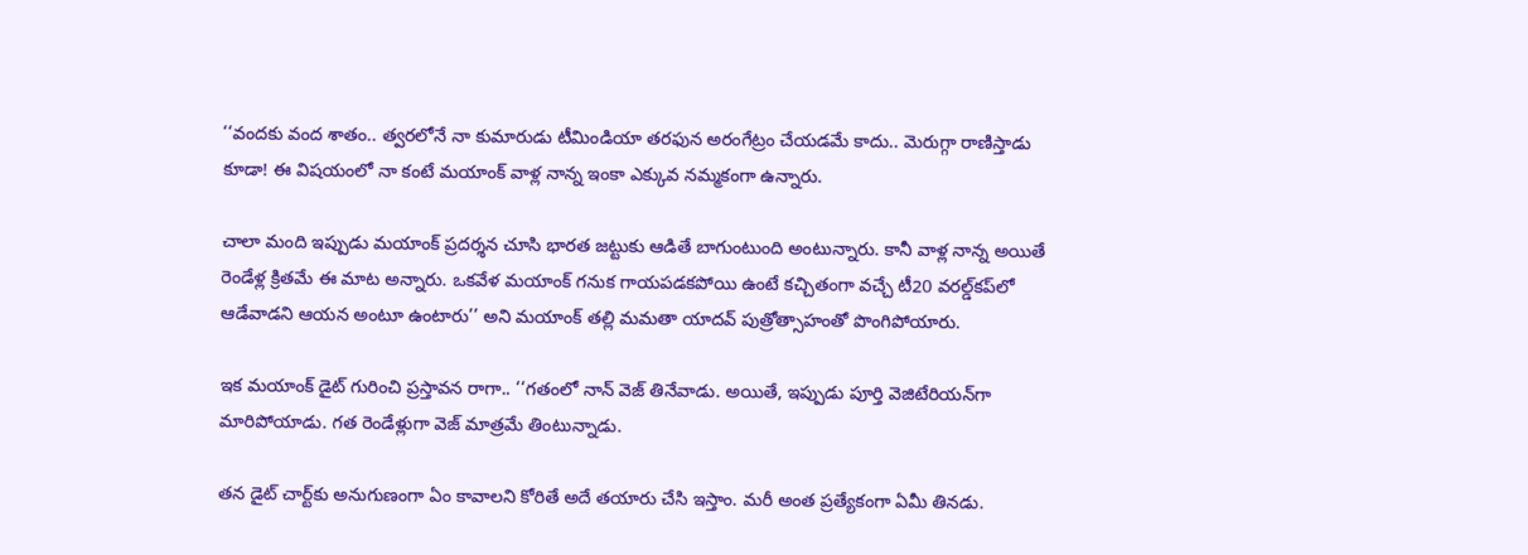‘‘వందకు వంద శాతం.. త్వరలోనే నా కుమారుడు టీమిండియా తరఫున అరంగేట్రం చేయడమే కాదు.. మెరుగ్గా రాణిస్తాడు కూడా! ఈ విషయంలో నా కంటే మయాంక్‌ వాళ్ల నాన్న ఇంకా ఎక్కువ నమ్మకంగా ఉన్నారు.

చాలా మంది ఇప్పుడు మయాంక్‌ ప్రదర్శన చూసి భారత జట్టుకు ఆడితే బాగుంటుంది అంటున్నారు. కానీ వాళ్ల నాన్న అయితే రెండేళ్ల క్రితమే ఈ మాట అన్నారు. ఒకవేళ మయాంక్‌ గనుక గాయపడకపోయి ఉంటే కచ్చితంగా వచ్చే టీ20 వరల్డ్‌కప్‌లో ఆడేవాడని ఆయన అంటూ ఉంటారు’’ అని మయాంక్‌ తల్లి మమతా యాదవ్‌ పుత్రోత్సాహంతో పొంగిపోయారు.

ఇక మయాంక్‌ డైట్‌ గురించి ప్రస్తావన రాగా.. ‘‘గతంలో నాన్‌ వెజ్‌ తినేవాడు. అయితే, ఇప్పుడు పూర్తి వెజిటేరియన్‌గా మారిపోయాడు. గత రెండేళ్లుగా వెజ్‌ మాత్రమే తింటున్నాడు.

తన డైట్‌ చార్ట్‌కు అనుగుణంగా ఏం కావాలని కోరితే అదే తయారు చేసి ఇస్తాం. మరీ అంత ప్రత్యేకంగా ఏమీ తినడు.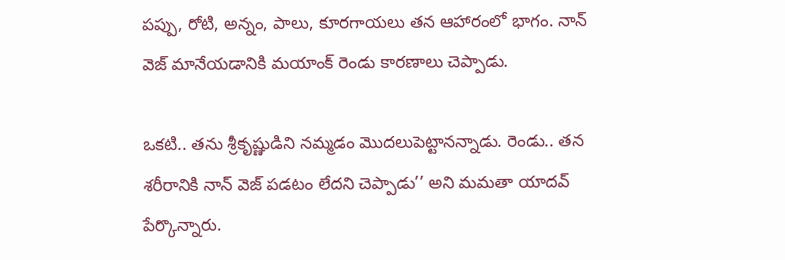పప్పు, రోటి, అన్నం, పాలు, కూరగాయలు తన ఆహారంలో భాగం. నాన్‌ వెజ్‌ మానేయడానికి మయాంక్‌ రెండు కారణాలు చెప్పాడు.

ఒకటి.. తను శ్రీకృష్ణుడిని నమ్మడం మొదలుపెట్టానన్నాడు. రెండు.. తన శరీరానికి నాన్‌ వెజ్‌ పడటం లేదని చెప్పాడు’’ అని మమతా యాదవ్‌ పేర్కొన్నారు.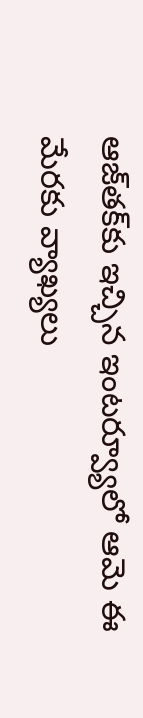ఆజ్‌తక్‌కు ఇచ్చిన ఇంటర్వ్యూలో ఆమె ఈ మేరకు వ్యాఖ్యలు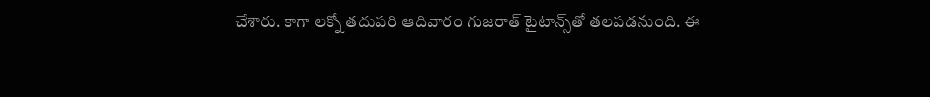చేశారు. కాగా లక్నో తదుపరి ఆదివారం గుజరాత్‌ టైటాన్స్‌తో తలపడనుంది. ఈ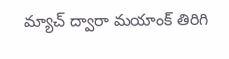మ్యాచ్‌ ద్వారా మయాంక్‌ తిరిగి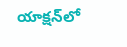యాక్షన్‌లో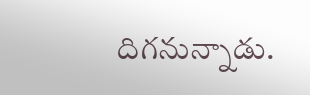దిగనున్నాడు.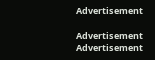Advertisement

Advertisement
Advertisement